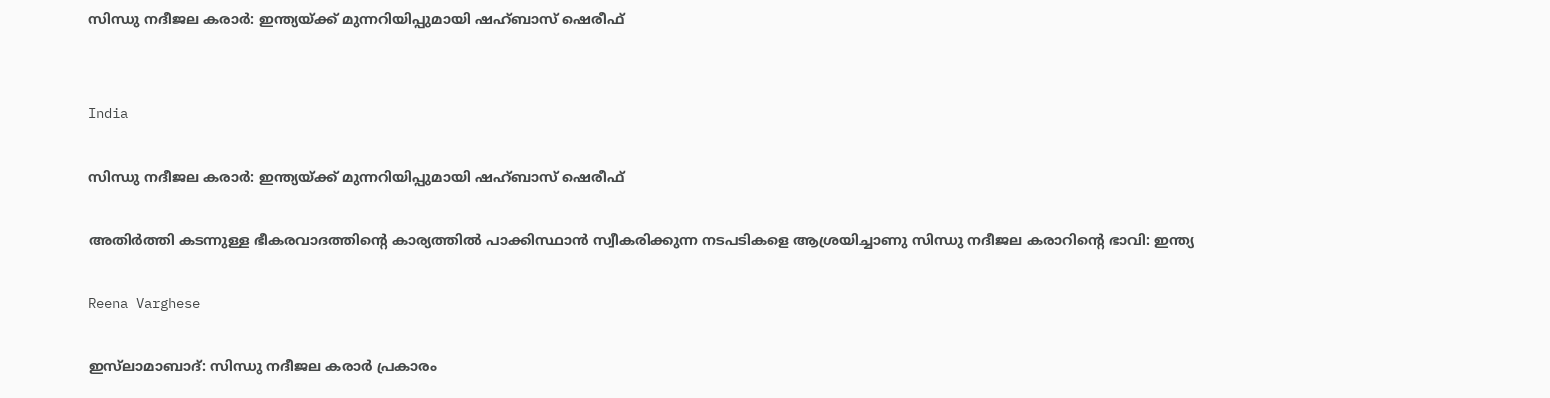സിന്ധു നദീജല കരാര്‍: ഇന്ത്യയ്ക്ക് മുന്നറിയിപ്പുമായി ഷഹ്ബാസ് ഷെരീഫ്


India

സിന്ധു നദീജല കരാര്‍: ഇന്ത്യയ്ക്ക് മുന്നറിയിപ്പുമായി ഷഹ്ബാസ് ഷെരീഫ്

അതിര്‍ത്തി കടന്നുള്ള ഭീകരവാദത്തിന്‍റെ കാര്യത്തില്‍ പാക്കിസ്ഥാന്‍ സ്വീകരിക്കുന്ന നടപടികളെ ആശ്രയിച്ചാണു സിന്ധു നദീജല കരാറിന്‍റെ ഭാവി: ഇന്ത്യ

Reena Varghese

ഇസ്‌ലാമാബാദ്: സിന്ധു നദീജല കരാര്‍ പ്രകാരം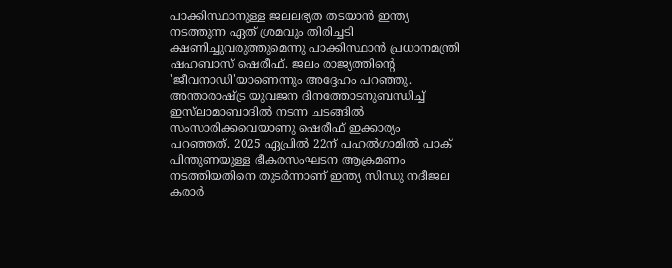പാക്കിസ്ഥാനുള്ള ജലലഭ്യത തടയാന്‍ ഇന്ത്യ നടത്തുന്ന ഏത് ശ്രമവും തിരിച്ചടി ക്ഷണിച്ചുവരുത്തുമെന്നു പാക്കിസ്ഥാന്‍ പ്രധാനമന്ത്രി ഷഹബാസ് ഷെരീഫ്. ജലം രാജ്യത്തിന്‍റെ 'ജീവനാഡി'യാണെന്നും അദ്ദേഹം പറഞ്ഞു. അന്താരാഷ്‌ട്ര യുവജന ദിനത്തോടനുബന്ധിച്ച് ഇസ്‌ലാമാബാദില്‍ നടന്ന ചടങ്ങില്‍ സംസാരിക്കവെയാണു ഷെരീഫ് ഇക്കാര്യം പറഞ്ഞത്. 2025 ഏപ്രില്‍ 22ന് പഹല്‍ഗാമില്‍ പാക് പിന്തുണയുള്ള ഭീകരസംഘടന ആക്രമണം നടത്തിയതിനെ തുടര്‍ന്നാണ് ഇന്ത്യ സിന്ധു നദീജല കരാര്‍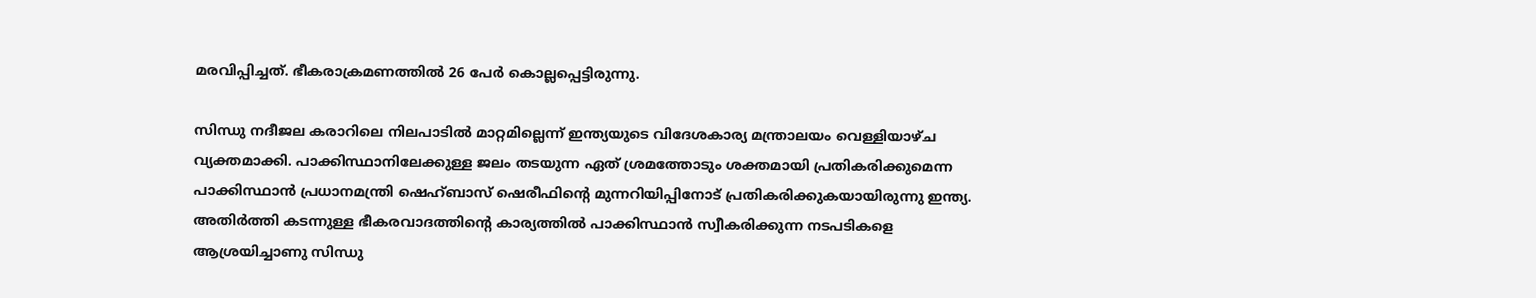മരവിപ്പിച്ചത്. ഭീകരാക്രമണത്തില്‍ 26 പേര്‍ കൊല്ലപ്പെട്ടിരുന്നു.

സിന്ധു നദീജല കരാറിലെ നിലപാടില്‍ മാറ്റമില്ലെന്ന് ഇന്ത്യയുടെ വിദേശകാര്യ മന്ത്രാലയം വെള്ളിയാഴ്ച വ്യക്തമാക്കി. പാക്കിസ്ഥാനിലേക്കുള്ള ജലം തടയുന്ന ഏത് ശ്രമത്തോടും ശക്തമായി പ്രതികരിക്കുമെന്ന പാക്കിസ്ഥാന്‍ പ്രധാനമന്ത്രി ഷെഹ്ബാസ് ഷെരീഫിന്‍റെ മുന്നറിയിപ്പിനോട് പ്രതികരിക്കുകയായിരുന്നു ഇന്ത്യ. അതിര്‍ത്തി കടന്നുള്ള ഭീകരവാദത്തിന്‍റെ കാര്യത്തില്‍ പാക്കിസ്ഥാന്‍ സ്വീകരിക്കുന്ന നടപടികളെ ആശ്രയിച്ചാണു സിന്ധു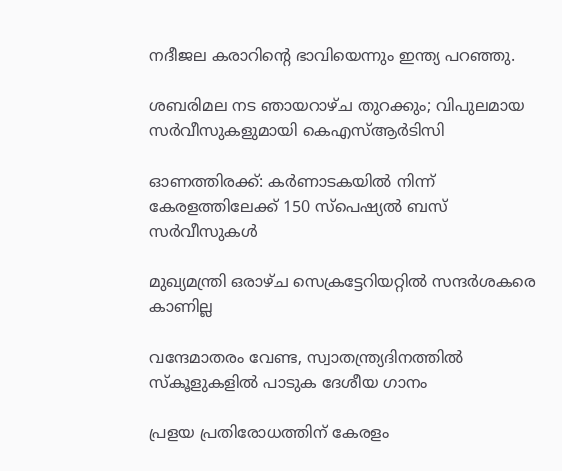നദീജല കരാറിന്‍റെ ഭാവിയെന്നും ഇന്ത്യ പറഞ്ഞു.

ശബരിമല നട ഞായറാഴ്ച തുറക്കും; വിപുലമായ സർവീസുകളുമായി കെഎസ്ആർടിസി

ഓണത്തിരക്ക്: കർണാടകയിൽ നിന്ന് കേരളത്തിലേക്ക് 150 സ്പെഷ്യൽ ബസ് സർവീസുകൾ

മുഖ്യമന്ത്രി ഒരാഴ്ച സെക്രട്ടേറിയറ്റിൽ സന്ദർശകരെ കാണില്ല

വന്ദേമാതരം വേണ്ട, സ്വാതന്ത്ര്യദിനത്തിൽ സ്കൂളുകളിൽ പാടുക ദേശീയ ഗാനം

പ്രളയ പ്രതിരോധത്തിന് കേരളം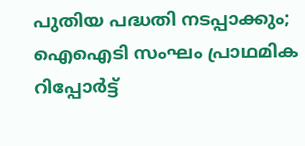പുതിയ പദ്ധതി നടപ്പാക്കും; ഐഐടി സംഘം പ്രാഥമിക റിപ്പോർട്ട്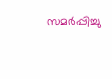സമർപ്പിച്ചു